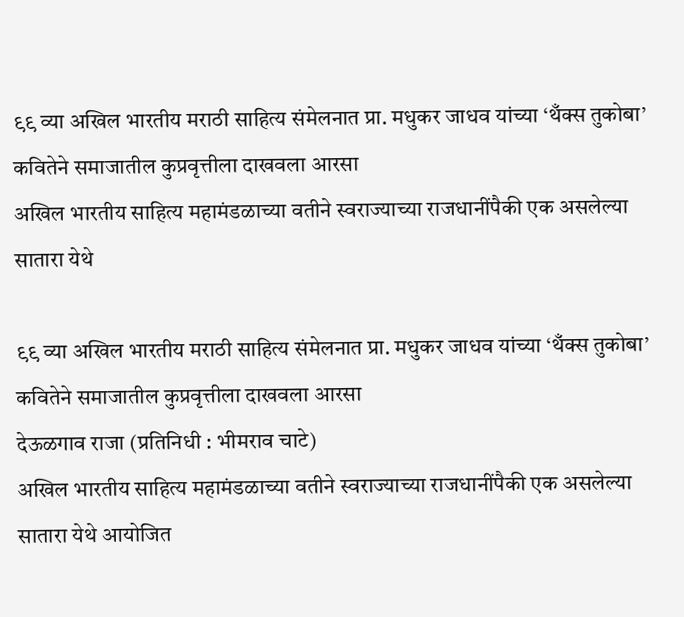९९ व्या अखिल भारतीय मराठी साहित्य संमेलनात प्रा. मधुकर जाधव यांच्या ‘थँक्स तुकोबा’ कवितेने समाजातील कुप्रवृत्तीला दाखवला आरसा
अखिल भारतीय साहित्य महामंडळाच्या वतीने स्वराज्याच्या राजधानींपैकी एक असलेल्या सातारा येथे

९९ व्या अखिल भारतीय मराठी साहित्य संमेलनात प्रा. मधुकर जाधव यांच्या ‘थँक्स तुकोबा’ कवितेने समाजातील कुप्रवृत्तीला दाखवला आरसा
देऊळगाव राजा (प्रतिनिधी : भीमराव चाटे)
अखिल भारतीय साहित्य महामंडळाच्या वतीने स्वराज्याच्या राजधानींपैकी एक असलेल्या सातारा येथे आयोजित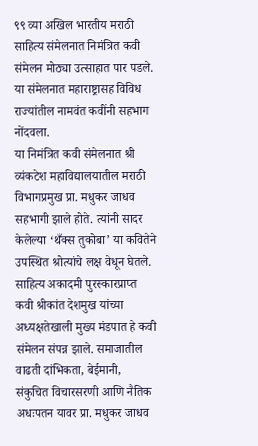९९ व्या अखिल भारतीय मराठी साहित्य संमेलनात निमंत्रित कवी संमेलन मोठ्या उत्साहात पार पडले. या संमेलनात महाराष्ट्रासह विविध राज्यांतील नामवंत कवींनी सहभाग नोंदवला.
या निमंत्रित कवी संमेलनात श्री व्यंकटेश महाविद्यालयातील मराठी विभागप्रमुख प्रा. मधुकर जाधव सहभागी झाले होते. त्यांनी सादर केलेल्या ‘थँक्स तुकोबा’ या कवितेने उपस्थित श्रोत्यांचे लक्ष वेधून घेतले.
साहित्य अकादमी पुरस्कारप्राप्त कवी श्रीकांत देशमुख यांच्या अध्यक्षतेखाली मुख्य मंडपात हे कवी संमेलन संपन्न झाले. समाजातील वाढती दांभिकता, बेईमानी, संकुचित विचारसरणी आणि नैतिक अधःपतन यावर प्रा. मधुकर जाधव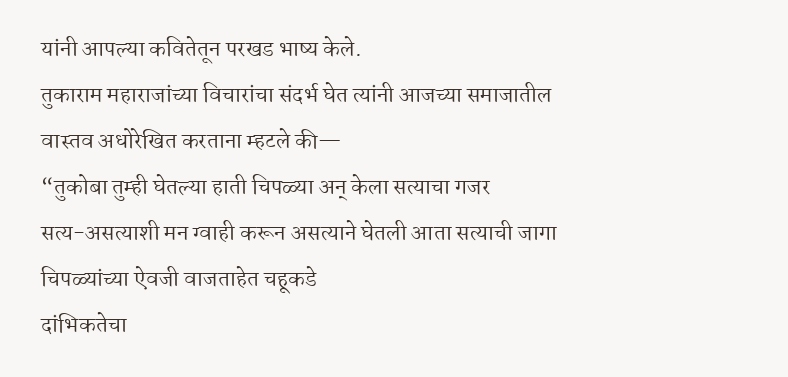यांनी आपल्या कवितेतून परखड भाष्य केले.
तुकाराम महाराजांच्या विचारांचा संदर्भ घेत त्यांनी आजच्या समाजातील वास्तव अधोरेखित करताना म्हटले की—
“तुकोबा तुम्ही घेतल्या हाती चिपळ्या अन् केला सत्याचा गजर
सत्य-असत्याशी मन ग्वाही करून असत्याने घेतली आता सत्याची जागा
चिपळ्यांच्या ऐवजी वाजताहेत चहूकडे
दांभिकतेचा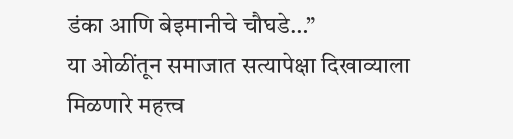डंका आणि बेइमानीचे चौघडे…”
या ओळींतून समाजात सत्यापेक्षा दिखाव्याला मिळणारे महत्त्व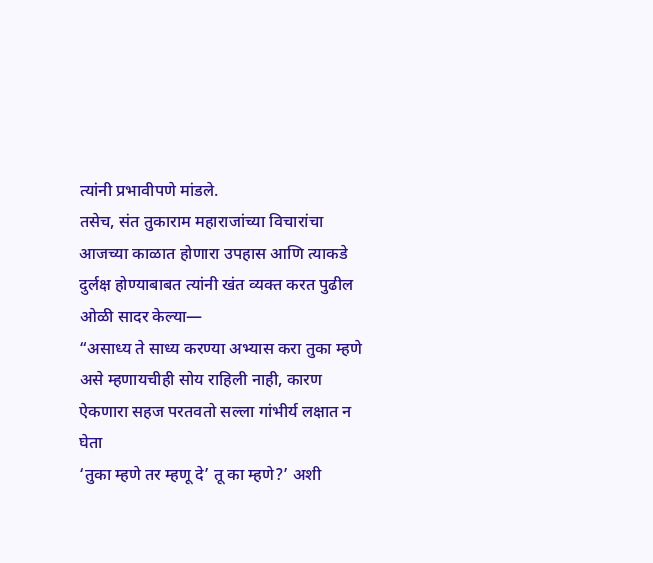त्यांनी प्रभावीपणे मांडले.
तसेच, संत तुकाराम महाराजांच्या विचारांचा आजच्या काळात होणारा उपहास आणि त्याकडे दुर्लक्ष होण्याबाबत त्यांनी खंत व्यक्त करत पुढील ओळी सादर केल्या—
“असाध्य ते साध्य करण्या अभ्यास करा तुका म्हणे
असे म्हणायचीही सोय राहिली नाही, कारण
ऐकणारा सहज परतवतो सल्ला गांभीर्य लक्षात न घेता
‘तुका म्हणे तर म्हणू दे’ तू का म्हणे?’ अशी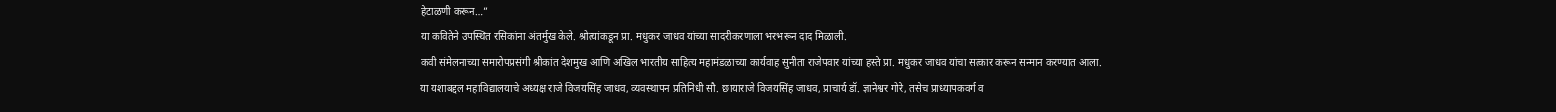हेटाळणी करून…”
या कवितेने उपस्थित रसिकांना अंतर्मुख केले. श्रोत्यांकडून प्रा. मधुकर जाधव यांच्या सादरीकरणाला भरभरून दाद मिळाली.
कवी संमेलनाच्या समारोपप्रसंगी श्रीकांत देशमुख आणि अखिल भारतीय साहित्य महामंडळाच्या कार्यवाह सुनीता राजेपवार यांच्या हस्ते प्रा. मधुकर जाधव यांचा सत्कार करून सन्मान करण्यात आला.
या यशाबद्दल महाविद्यालयाचे अध्यक्ष राजे विजयसिंह जाधव, व्यवस्थापन प्रतिनिधी सौ. छायाराजे विजयसिंह जाधव, प्राचार्य डॉ. ज्ञानेश्वर गोरे, तसेच प्राध्यापकवर्ग व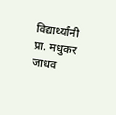विद्यार्थ्यांनी प्रा. मधुकर जाधव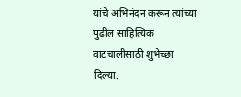यांचे अभिनंदन करून त्यांच्या पुढील साहित्यिक वाटचालीसाठी शुभेच्छा दिल्या.